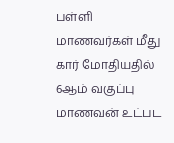பள்ளி மாணவர்கள் மீது கார் மோதியதில் 6ஆம் வகுப்பு மாணவன் உட்பட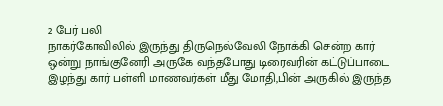2 பேர் பலி
நாகர்கோவிலில் இருந்து திருநெல்வேலி நோக்கி சென்ற கார் ஒன்று நாங்குனேரி அருகே வந்தபோது டிரைவரின் கட்டுப்பாடை இழந்து கார் பள்ளி மாணவர்கள் மீது மோதி,பின் அருகில் இருந்த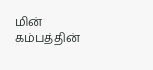மின் கம்பத்தின்